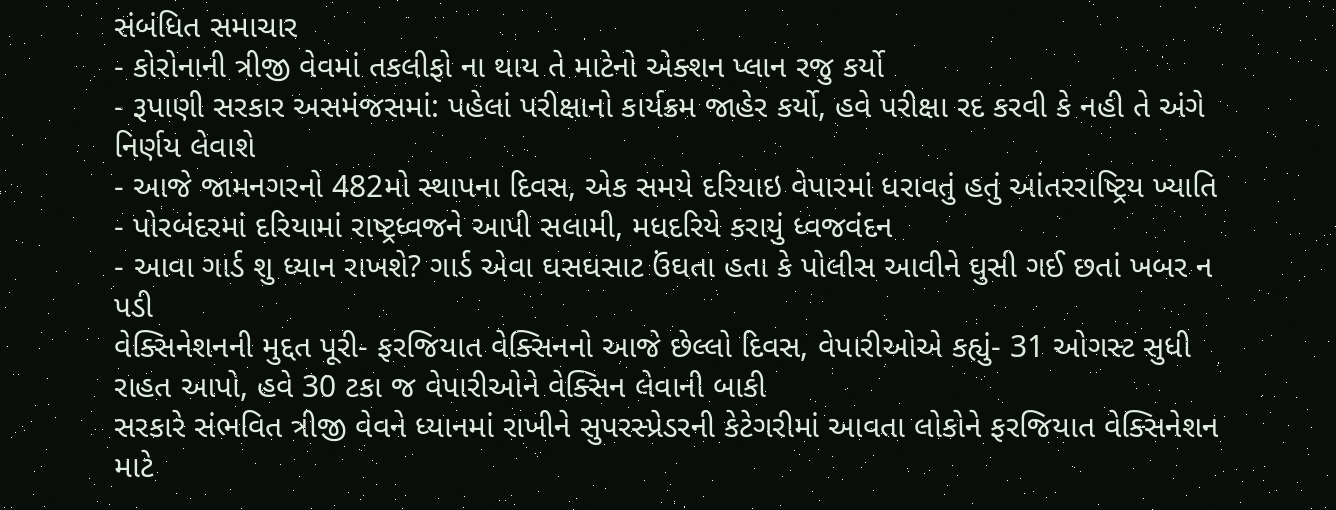સંબંધિત સમાચાર
- કોરોનાની ત્રીજી વેવમાં તકલીફો ના થાય તે માટેનો એક્શન પ્લાન રજુ કર્યો
- રૂપાણી સરકાર અસમંજસમાં: પહેલાં પરીક્ષાનો કાર્યક્રમ જાહેર કર્યો, હવે પરીક્ષા રદ કરવી કે નહી તે અંગે નિર્ણય લેવાશે
- આજે જામનગરનો 482મો સ્થાપના દિવસ, એક સમયે દરિયાઇ વેપારમાં ધરાવતું હતું આંતરરાષ્ટ્રિય ખ્યાતિ
- પોરબંદરમાં દરિયામાં રાષ્ટ્રધ્વજને આપી સલામી, મધદરિયે કરાયું ધ્વજવંદન
- આવા ગાર્ડ શુ ધ્યાન રાખશે? ગાર્ડ એવા ઘસઘસાટ ઉંઘતા હતા કે પોલીસ આવીને ઘુસી ગઈ છતાં ખબર ન પડી
વેક્સિનેશનની મુદ્દત પૂરી- ફરજિયાત વેક્સિનનો આજે છેલ્લો દિવસ, વેપારીઓએ કહ્યું- 31 ઓગસ્ટ સુધી રાહત આપો, હવે 30 ટકા જ વેપારીઓને વેક્સિન લેવાની બાકી
સરકારે સંભવિત ત્રીજી વેવને ધ્યાનમાં રાખીને સુપરસ્પ્રેડરની કેટેગરીમાં આવતા લોકોને ફરજિયાત વેક્સિનેશન માટે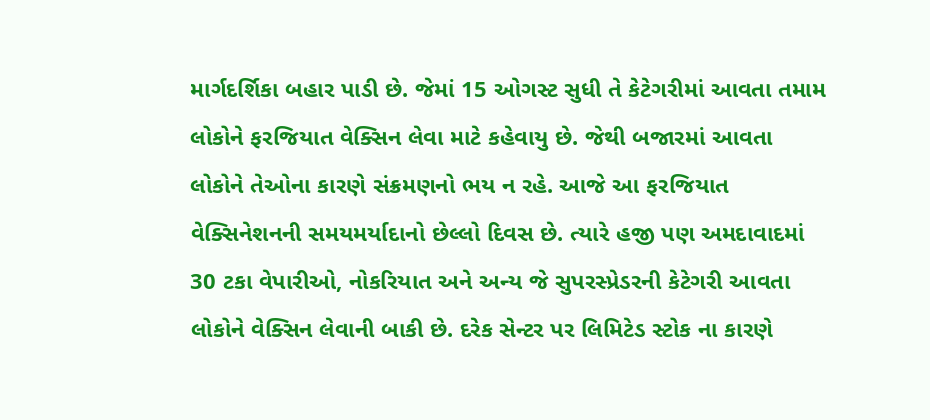માર્ગદર્શિકા બહાર પાડી છે. જેમાં 15 ઓગસ્ટ સુધી તે કેટેગરીમાં આવતા તમામ લોકોને ફરજિયાત વેક્સિન લેવા માટે કહેવાયુ છે. જેથી બજારમાં આવતા લોકોને તેઓના કારણે સંક્રમણનો ભય ન રહે. આજે આ ફરજિયાત વેક્સિનેશનની સમયમર્યાદાનો છેલ્લો દિવસ છે. ત્યારે હજી પણ અમદાવાદમાં 30 ટકા વેપારીઓ, નોકરિયાત અને અન્ય જે સુપરસ્પ્રેડરની કેટેગરી આવતા લોકોને વેક્સિન લેવાની બાકી છે. દરેક સેન્ટર પર લિમિટેડ સ્ટોક ના કારણે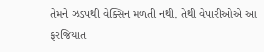તેમને ઝડપથી વેક્સિન મળતી નથી. તેથી વેપારીઓએ આ ફરજિયાત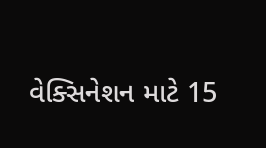વેક્સિનેશન માટે 15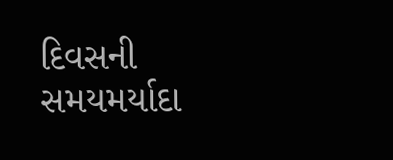દિવસની સમયમર્યાદા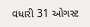વધારી 31 ઓગસ્ટ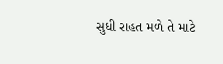સુધી રાહત મળે તે માટે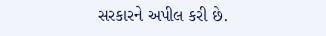સરકારને અપીલ કરી છે.